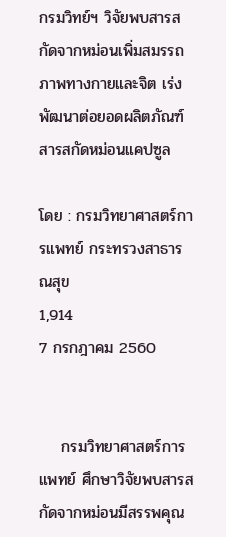กรมวิทย์ฯ วิจัยพบสารสกัดจากหม่อนเพิ่มสมรรถภาพทางกายและจิต เร่งพัฒนาต่อยอดผลิตภัณฑ์สารสกัดหม่อนแคปซูล

โดย : กรมวิทยาศาสตร์การแพทย์ กระทรวงสาธารณสุข
1,914
7 กรกฎาคม 2560


    กรมวิทยาศาสตร์การแพทย์ ศึกษาวิจัยพบสารสกัดจากหม่อนมีสรรพคุณ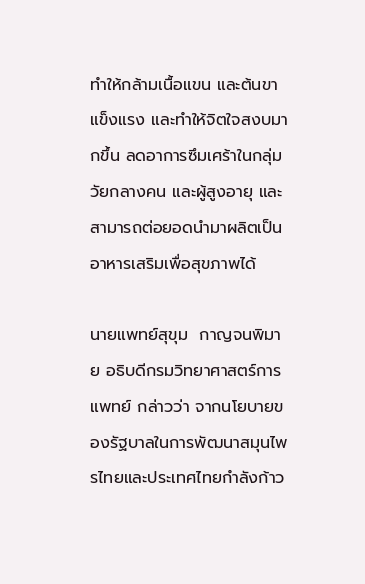ทำให้กล้ามเนื้อแขน และต้นขาแข็งแรง และทำให้จิตใจสงบมากขึ้น ลดอาการซึมเศร้าในกลุ่มวัยกลางคน และผู้สูงอายุ และสามารถต่อยอดนำมาผลิตเป็นอาหารเสริมเพื่อสุขภาพได้

นายแพทย์สุขุม  กาญจนพิมาย อธิบดีกรมวิทยาศาสตร์การแพทย์ กล่าวว่า จากนโยบายของรัฐบาลในการพัฒนาสมุนไพรไทยและประเทศไทยกำลังก้าว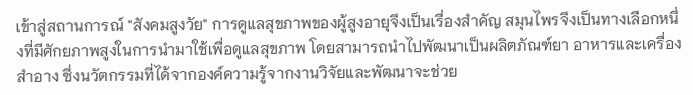เข้าสู่สถานการณ์ "สังคมสูงวัย" การดูแลสุขภาพของผู้สูงอายุจึงเป็นเรื่องสำคัญ สมุนไพรจึงเป็นทางเลือกหนึ่งที่มีศักยภาพสูงในการนำมาใช้เพื่อดูแลสุขภาพ โดยสามารถนำไปพัฒนาเป็นผลิตภัณฑ์ยา อาหารและเครื่องสำอาง ซึ่งนวัตกรรมที่ได้จากองค์ความรู้จากงานวิจัยและพัฒนาจะช่วย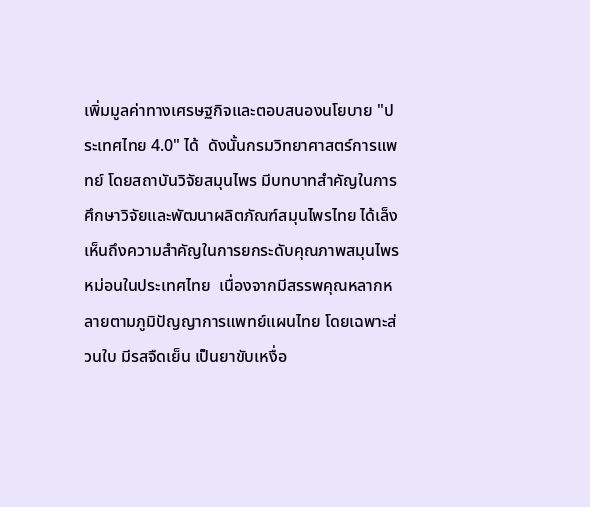เพิ่มมูลค่าทางเศรษฐกิจและตอบสนองนโยบาย "ประเทศไทย 4.0" ได้  ดังนั้นกรมวิทยาศาสตร์การแพทย์ โดยสถาบันวิจัยสมุนไพร มีบทบาทสำคัญในการศึกษาวิจัยและพัฒนาผลิตภัณฑ์สมุนไพรไทย ได้เล็งเห็นถึงความสำคัญในการยกระดับคุณภาพสมุนไพรหม่อนในประเทศไทย  เนื่องจากมีสรรพคุณหลากหลายตามภูมิปัญญาการแพทย์แผนไทย โดยเฉพาะส่วนใบ มีรสจืดเย็น เป็นยาขับเหงื่อ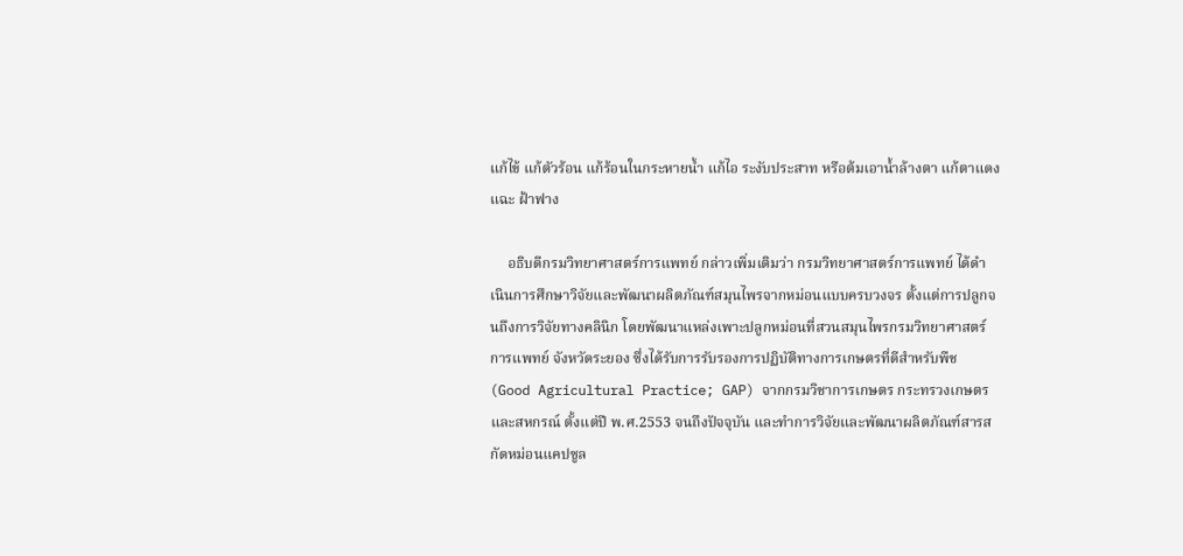แก้ไข้ แก้ตัวร้อน แก้ร้อนในกระหายน้ำ แก้ไอ ระงับประสาท หรือต้มเอาน้ำล้างตา แก้ตาแดง แฉะ ฝ้าฟาง

     อธิบดีกรมวิทยาศาสตร์การแพทย์ กล่าวเพิ่มเติมว่า กรมวิทยาศาสตร์การแพทย์ ได้ดำเนินการศึกษาวิจัยและพัฒนาผลิตภัณฑ์สมุนไพรจากหม่อนแบบครบวงจร ตั้งแต่การปลูกจนถึงการวิจัยทางคลินิก โดยพัฒนาแหล่งเพาะปลูกหม่อนที่สวนสมุนไพรกรมวิทยาศาสตร์การแพทย์ จังหวัดระยอง ซึ่งได้รับการรับรองการปฏิบัติทางการเกษตรที่ดีสำหรับพืช (Good Agricultural Practice; GAP) จากกรมวิชาการเกษตร กระทรวงเกษตรและสหกรณ์ ตั้งแต่ปี พ.ศ.2553 จนถึงปัจจุบัน และทำการวิจัยและพัฒนาผลิตภัณฑ์สารสกัดหม่อนแคปซูล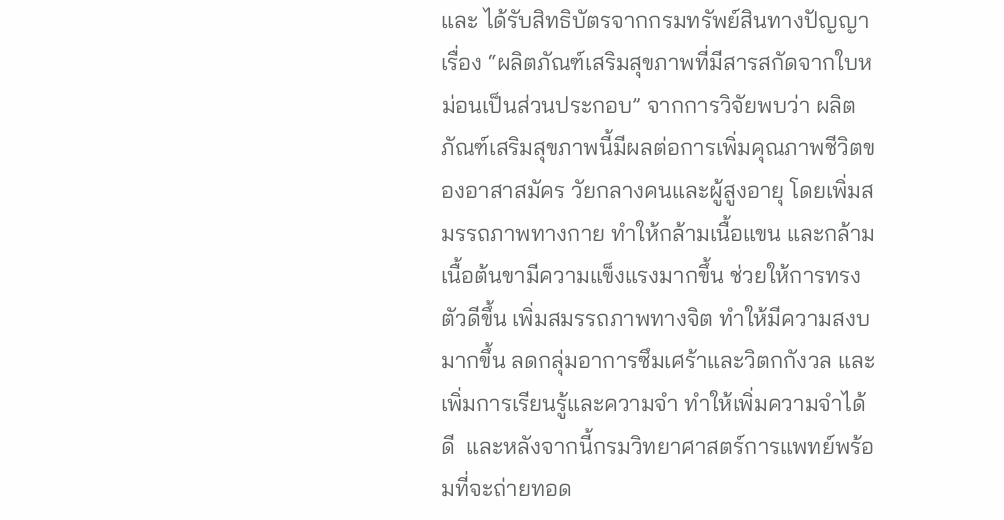และ ได้รับสิทธิบัตรจากกรมทรัพย์สินทางปัญญา เรื่อง “ผลิตภัณฑ์เสริมสุขภาพที่มีสารสกัดจากใบหม่อนเป็นส่วนประกอบ” จากการวิจัยพบว่า ผลิตภัณฑ์เสริมสุขภาพนี้มีผลต่อการเพิ่มคุณภาพชีวิตของอาสาสมัคร วัยกลางคนและผู้สูงอายุ โดยเพิ่มสมรรถภาพทางกาย ทำให้กล้ามเนื้อแขน และกล้ามเนื้อต้นขามีความแข็งแรงมากขึ้น ช่วยให้การทรงตัวดีขึ้น เพิ่มสมรรถภาพทางจิต ทำให้มีความสงบมากขึ้น ลดกลุ่มอาการซึมเศร้าและวิตกกังวล และเพิ่มการเรียนรู้และความจำ ทำให้เพิ่มความจำได้ดี  และหลังจากนี้กรมวิทยาศาสตร์การแพทย์พร้อมที่จะถ่ายทอด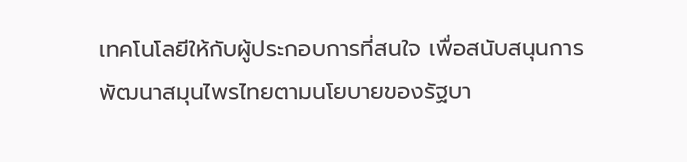เทคโนโลยีให้กับผู้ประกอบการที่สนใจ เพื่อสนับสนุนการพัฒนาสมุนไพรไทยตามนโยบายของรัฐบา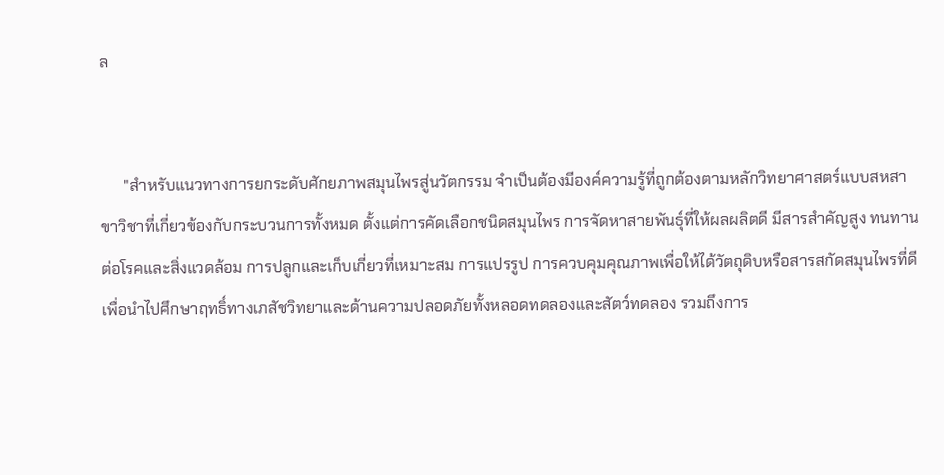ล


      "สำหรับแนวทางการยกระดับศักยภาพสมุนไพรสู่นวัตกรรม จำเป็นต้องมีองค์ความรู้ที่ถูกต้องตามหลักวิทยาศาสตร์แบบสหสาขาวิชาที่เกี่ยวข้องกับกระบวนการทั้งหมด ตั้งแต่การคัดเลือกชนิดสมุนไพร การจัดหาสายพันธุ์ที่ให้ผลผลิตดี มีสารสำคัญสูง ทนทานต่อโรคและสิ่งแวดล้อม การปลูกและเก็บเกี่ยวที่เหมาะสม การแปรรูป การควบคุมคุณภาพเพื่อให้ได้วัตถุดิบหรือสารสกัดสมุนไพรที่ดี เพื่อนำไปศึกษาฤทธิ์ทางเภสัชวิทยาและด้านความปลอดภัยทั้งหลอดทดลองและสัตว์ทดลอง รวมถึงการ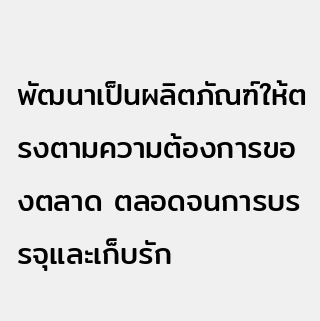พัฒนาเป็นผลิตภัณฑ์ให้ตรงตามความต้องการของตลาด ตลอดจนการบรรจุและเก็บรัก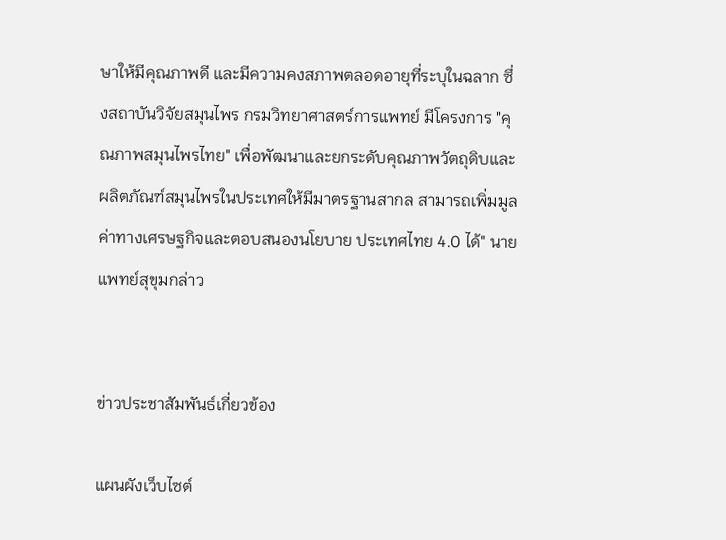ษาให้มีคุณภาพดี และมีความคงสภาพตลอดอายุที่ระบุในฉลาก ซึ่งสถาบันวิจัยสมุนไพร กรมวิทยาศาสตร์การแพทย์ มีโครงการ "คุณภาพสมุนไพรไทย" เพื่อพัฒนาและยกระดับคุณภาพวัตถุดิบและผลิตภัณฑ์สมุนไพรในประเทศให้มีมาตรฐานสากล สามารถเพิ่มมูลค่าทางเศรษฐกิจและตอบสนองนโยบาย ประเทศไทย 4.0 ได้" นายแพทย์สุขุมกล่าว


ข่าวประชาสัมพันธ์เกี่ยวข้อง

แผนผังเว็บไซต์